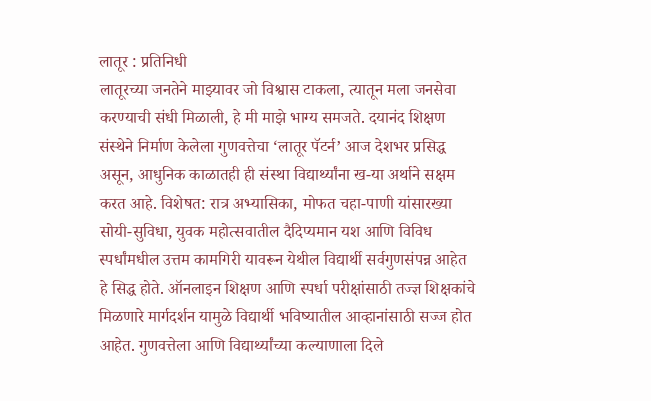लातूर : प्रतिनिधी
लातूरच्या जनतेने माझ्यावर जो विश्वास टाकला, त्यातून मला जनसेवा करण्याची संधी मिळाली, हे मी माझे भाग्य समजते. दयानंद शिक्षण संस्थेने निर्माण केलेला गुणवत्तेचा ‘लातूर पॅटर्न’ आज देशभर प्रसिद्ध असून, आधुनिक काळातही ही संस्था विद्यार्थ्यांना ख-या अर्थाने सक्षम करत आहे. विशेषत: रात्र अभ्यासिका, मोफत चहा-पाणी यांसारख्या सोयी-सुविधा, युवक महोत्सवातील दैदिप्यमान यश आणि विविध स्पर्धांमधील उत्तम कामगिरी यावरून येथील विद्यार्थी सर्वगुणसंपन्न आहेत हे सिद्ध होते. ऑनलाइन शिक्षण आणि स्पर्धा परीक्षांसाठी तज्ज्ञ शिक्षकांचे मिळणारे मार्गदर्शन यामुळे विद्यार्थी भविष्यातील आव्हानांसाठी सज्ज होत आहेत. गुणवत्तेला आणि विद्यार्थ्यांच्या कल्याणाला दिले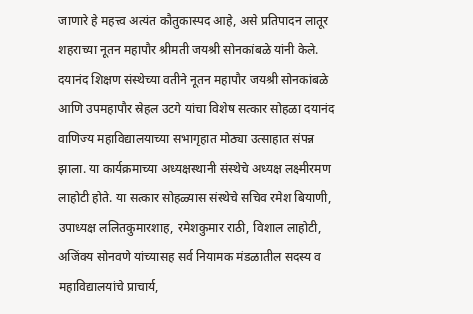जाणारे हे महत्त्व अत्यंत कौतुकास्पद आहे, असे प्रतिपादन लातूर शहराच्या नूतन महापौर श्रीमती जयश्री सोनकांबळे यांनी केले.
दयानंद शिक्षण संस्थेच्या वतीने नूतन महापौर जयश्री सोनकांबळे आणि उपमहापौर स्रेहल उटगे यांचा विशेष सत्कार सोहळा दयानंद वाणिज्य महाविद्यालयाच्या सभागृहात मोठ्या उत्साहात संपन्न झाला. या कार्यक्रमाच्या अध्यक्षस्थानी संस्थेचे अध्यक्ष लक्ष्मीरमण लाहोटी होते. या सत्कार सोहळ्यास संस्थेचे सचिव रमेश बियाणी, उपाध्यक्ष ललितकुमारशाह, रमेशकुमार राठी, विशाल लाहोटी, अजिंक्य सोनवणे यांच्यासह सर्व नियामक मंडळातील सदस्य व महाविद्यालयांचे प्राचार्य,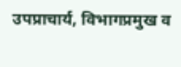उपप्राचार्य, विभागप्रमुख व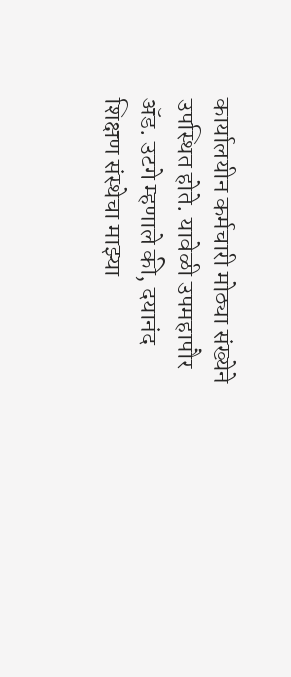कार्यालयीन कर्मचारी मोठ्या संख्येने उपस्थित होते. यावेळी उपमहापौर ॲड. उटगे म्हणाले की, दयानंद शिक्षण संस्थेचा माझ्या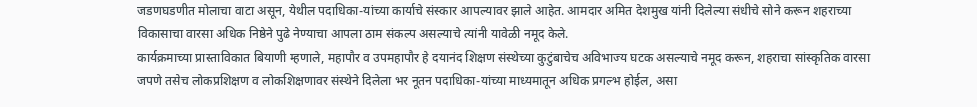जडणघडणीत मोलाचा वाटा असून, येथील पदाधिका-यांच्या कार्याचे संस्कार आपल्यावर झाले आहेत. आमदार अमित देशमुख यांनी दिलेल्या संधीचे सोने करून शहराच्या विकासाचा वारसा अधिक निष्ठेने पुढे नेण्याचा आपला ठाम संकल्प असल्याचे त्यांनी यावेळी नमूद केले.
कार्यक्रमाच्या प्रास्ताविकात बियाणी म्हणाले, महापौर व उपमहापौर हे दयानंद शिक्षण संस्थेच्या कुटुंबाचेच अविभाज्य घटक असल्याचे नमूद करून, शहराचा सांस्कृतिक वारसा जपणे तसेच लोकप्रशिक्षण व लोकशिक्षणावर संस्थेने दिलेला भर नूतन पदाधिका-यांच्या माध्यमातून अधिक प्रगल्भ होईल, असा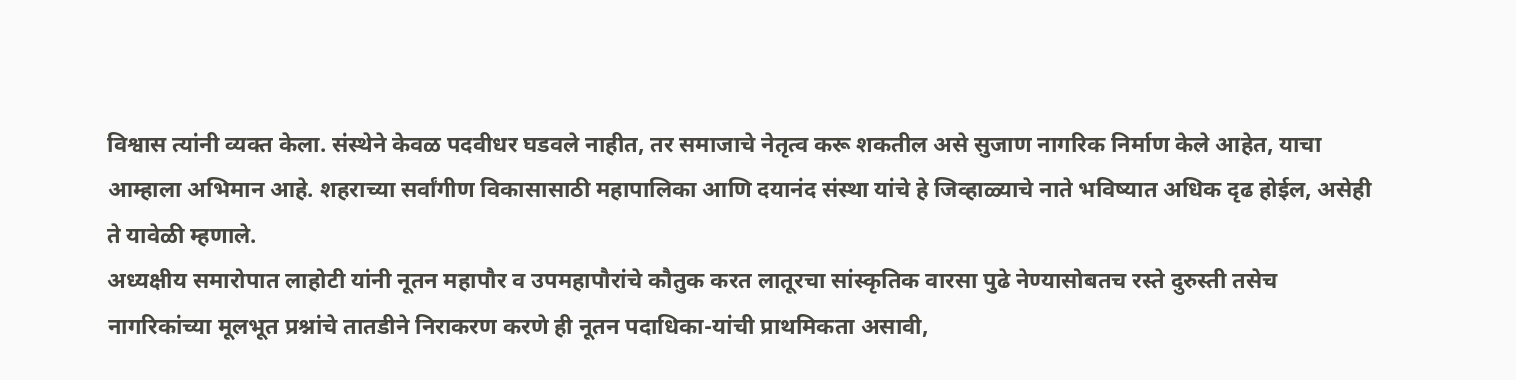विश्वास त्यांनी व्यक्त केला. संस्थेने केवळ पदवीधर घडवले नाहीत, तर समाजाचे नेतृत्व करू शकतील असे सुजाण नागरिक निर्माण केले आहेत, याचा आम्हाला अभिमान आहे. शहराच्या सर्वांगीण विकासासाठी महापालिका आणि दयानंद संस्था यांचे हे जिव्हाळ्याचे नाते भविष्यात अधिक दृढ होईल, असेही ते यावेळी म्हणाले.
अध्यक्षीय समारोपात लाहोटी यांनी नूतन महापौर व उपमहापौरांचे कौतुक करत लातूरचा सांस्कृतिक वारसा पुढे नेण्यासोबतच रस्ते दुरुस्ती तसेच नागरिकांच्या मूलभूत प्रश्नांचे तातडीने निराकरण करणे ही नूतन पदाधिका-यांची प्राथमिकता असावी,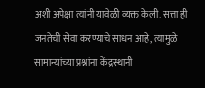अशी अपेक्षा त्यांनी यावेळी व्यक्त केली. सत्ता ही जनतेची सेवा करण्याचे साधन आहे, त्यामुळे सामान्यांच्या प्रश्नांना केंद्रस्थानी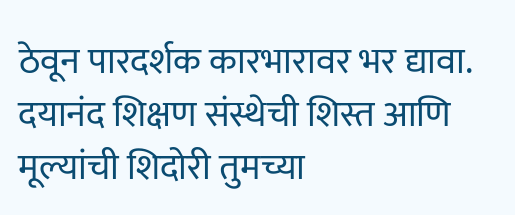ठेवून पारदर्शक कारभारावर भर द्यावा. दयानंद शिक्षण संस्थेची शिस्त आणि मूल्यांची शिदोरी तुमच्या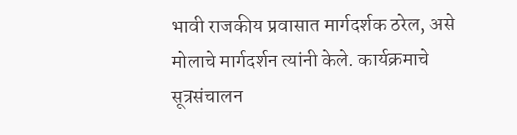भावी राजकीय प्रवासात मार्गदर्शक ठरेल, असे मोलाचे मार्गदर्शन त्यांनी केले. कार्यक्रमाचे सूत्रसंचालन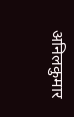अनिलकुमार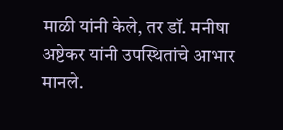माळी यांनी केले, तर डॉ. मनीषा अष्टेकर यांनी उपस्थितांचे आभार मानले.